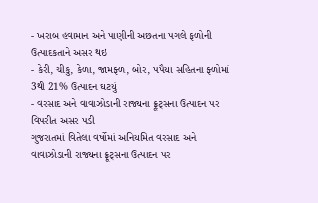- ખરાબ હવામાન અને પાણીની અછતના પગલે ફળોની ઉત્પાદકતાને અસર થઇ
- કેરી, ચીકુ, કેળા, જામફ્ળ, બોર, પપૈયા સહિતના ફ્ળોમાં 3થી 21% ઉત્પાદન ઘટયું
- વરસાદ અને વાવાઝોડાની રાજ્યના ફ્રૂટ્સના ઉત્પાદન પર વિપરીત અસર પડી
ગુજરાતમાં વિતેલા વર્ષોમાં અનિયમિત વરસાદ અને વાવાઝોડાની રાજ્યના ફ્રૂટ્સના ઉત્પાદન પર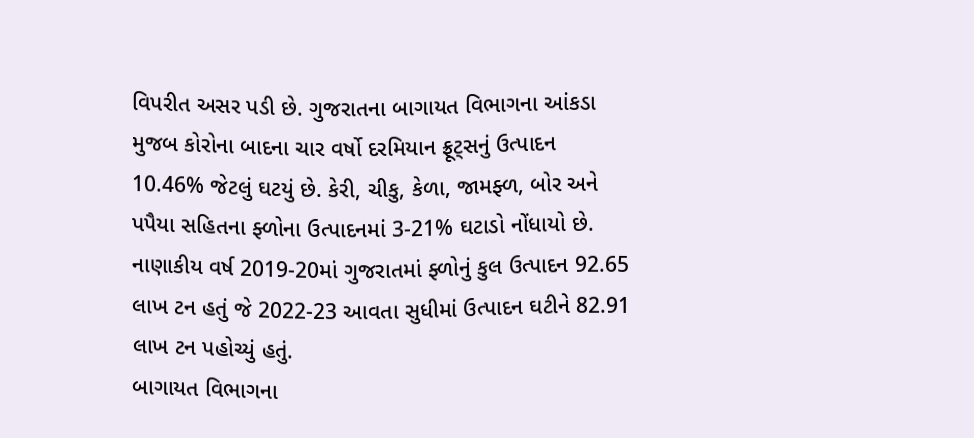વિપરીત અસર પડી છે. ગુજરાતના બાગાયત વિભાગના આંકડા મુજબ કોરોના બાદના ચાર વર્ષો દરમિયાન ફ્રૂટ્સનું ઉત્પાદન 10.46% જેટલું ઘટયું છે. કેરી, ચીકુ, કેળા, જામફ્ળ, બોર અને પપૈયા સહિતના ફ્ળોના ઉત્પાદનમાં 3-21% ઘટાડો નોંધાયો છે. નાણાકીય વર્ષ 2019-20માં ગુજરાતમાં ફ્ળોનું કુલ ઉત્પાદન 92.65 લાખ ટન હતું જે 2022-23 આવતા સુધીમાં ઉત્પાદન ઘટીને 82.91 લાખ ટન પહોચ્યું હતું.
બાગાયત વિભાગના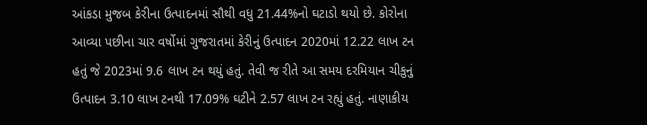આંકડા મુજબ કેરીના ઉત્પાદનમાં સૌથી વધુ 21.44%નો ઘટાડો થયો છે. કોરોના આવ્યા પછીના ચાર વર્ષોમાં ગુજરાતમાં કેરીનું ઉત્પાદન 2020માં 12.22 લાખ ટન હતું જે 2023માં 9.6 લાખ ટન થયું હતું. તેવી જ રીતે આ સમય દરમિયાન ચીકુનું ઉત્પાદન 3.10 લાખ ટનથી 17.09% ઘટીને 2.57 લાખ ટન રહ્યું હતું. નાણાકીય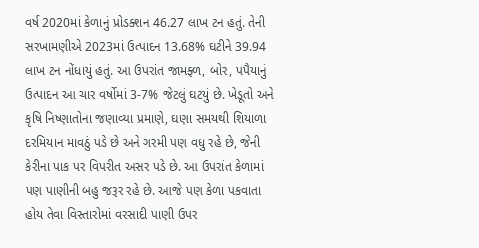વર્ષ 2020માં કેળાનું પ્રોડક્શન 46.27 લાખ ટન હતું. તેની સરખામણીએ 2023માં ઉત્પાદન 13.68% ઘટીને 39.94 લાખ ટન નોંધાયું હતું. આ ઉપરાંત જામફ્ળ, બોર, પપૈયાનું ઉત્પાદન આ ચાર વર્ષોમાં 3-7% જેટલું ઘટયું છે. ખેડૂતો અને કૃષિ નિષ્ણાતોના જણાવ્યા પ્રમાણે, ઘણા સમયથી શિયાળા દરમિયાન માવઠું પડે છે અને ગરમી પણ વધુ રહે છે, જેની કેરીના પાક પર વિપરીત અસર પડે છે. આ ઉપરાંત કેળામાં પણ પાણીની બહુ જરૂર રહે છે. આજે પણ કેળા પકવાતા હોય તેવા વિસ્તારોમાં વરસાદી પાણી ઉપર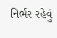નિર્ભર રહેવું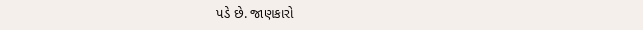પડે છે. જાણકારો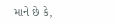માને છે કે,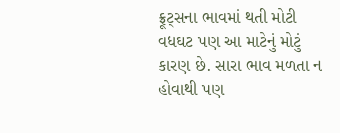ફ્રૂટ્સના ભાવમાં થતી મોટી વધઘટ પણ આ માટેનું મોટું કારણ છે. સારા ભાવ મળતા ન હોવાથી પણ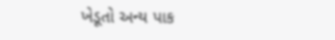ખેડૂતો અન્ય પાક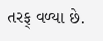તરફ્ વળ્યા છે.